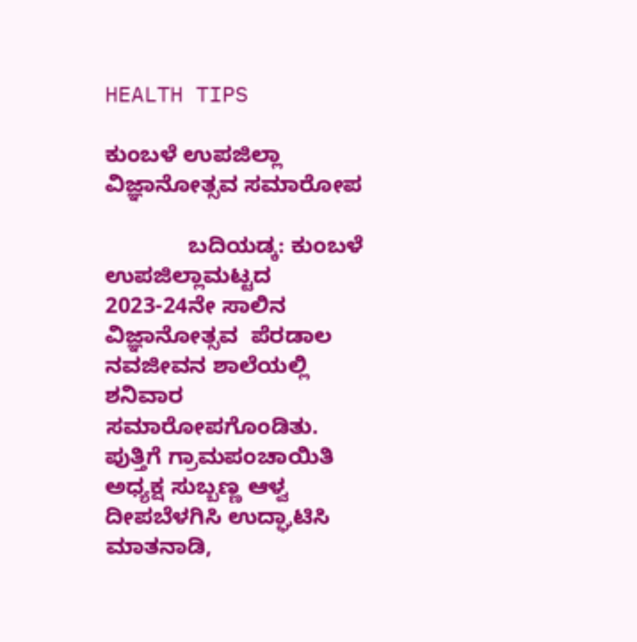HEALTH TIPS

ಕುಂಬಳೆ ಉಪಜಿಲ್ಲಾ ವಿಜ್ಞಾನೋತ್ಸವ ಸಮಾರೋಪ

             ಬದಿಯಡ್ಕ: ಕುಂಬಳೆ ಉಪಜಿಲ್ಲಾಮಟ್ಟದ 2023-24ನೇ ಸಾಲಿನ ವಿಜ್ಞಾನೋತ್ಸವ  ಪೆರಡಾಲ ನವಜೀವನ ಶಾಲೆಯಲ್ಲಿ ಶನಿವಾರ ಸಮಾರೋಪಗೊಂಡಿತು. ಪುತ್ತಿಗೆ ಗ್ರಾಮಪಂಚಾಯಿತಿ ಅಧ್ಯಕ್ಷ ಸುಬ್ಬಣ್ಣ ಆಳ್ವ ದೀಪಬೆಳಗಿಸಿ ಉದ್ಘಾಟಿಸಿ ಮಾತನಾಡಿ,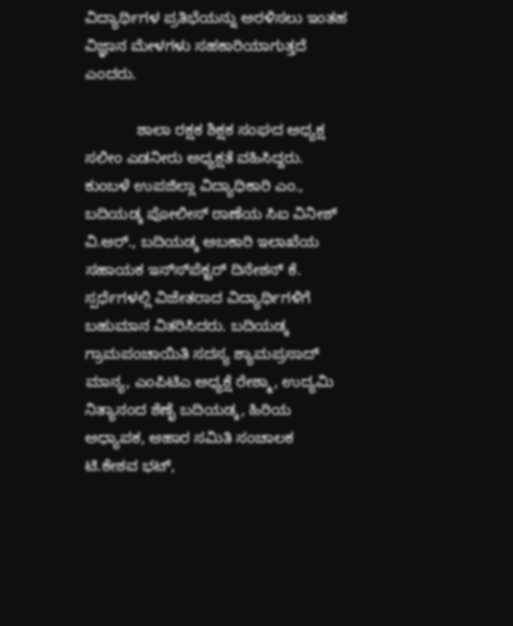ವಿದ್ಯಾರ್ಥಿಗಳ ಪ್ರತಿಭೆಯನ್ನು ಅರಳಿಸಲು ಇಂತಹ ವಿಜ್ಞಾನ ಮೇಳಗಳು ಸಹಕಾರಿಯಾಗುತ್ತದೆ ಎಂದರು.

            ಶಾಲಾ ರಕ್ಷಕ ಶಿಕ್ಷಕ ಸಂಘದ ಅಧ್ಯಕ್ಷ ಸಲೀಂ ಎಡನೀರು ಅಧ್ಯಕ್ಷತೆ ವಹಿಸಿದ್ದರು. ಕುಂಬಳೆ ಉಪಜಿಲ್ಲಾ ವಿದ್ಯಾಧಿಕಾರಿ ಎಂ., ಬದಿಯಡ್ಕ ಪೋಲೀಸ್ ಠಾಣೆಯ ಸಿಐ ವಿನೀಶ್ ವಿ.ಆರ್., ಬದಿಯಡ್ಕ ಅಬಕಾರಿ ಇಲಾಖೆಯ ಸಹಾಯಕ ಇನ್ಸ್‍ಪೆಕ್ಟರ್ ದಿನೇಶನ್ ಕೆ. ಸ್ಪರ್ಧೆಗಳಲ್ಲಿ ವಿಜೇತರಾದ ವಿದ್ಯಾರ್ಥಿಗಳಿಗೆ ಬಹುಮಾನ ವಿತರಿಸಿದರು. ಬದಿಯಡ್ಕ ಗ್ರಾಮಪಂಚಾಯಿತಿ ಸದಸ್ಯ ಶ್ಯಾಮಪ್ರಸಾದ್ ಮಾನ್ಯ, ಎಂಪಿಟಿಎ ಅಧ್ಯಕ್ಷೆ ರೇಶ್ಮಾ, ಉದ್ಯಮಿ ನಿತ್ಯಾನಂದ ಶೆಣೈ ಬದಿಯಡ್ಕ, ಹಿರಿಯ ಅಧ್ಯಾಪಕ, ಆಹಾರ ಸಮಿತಿ ಸಂಚಾಲಕ ಟಿ.ಕೇಶವ ಭಟ್,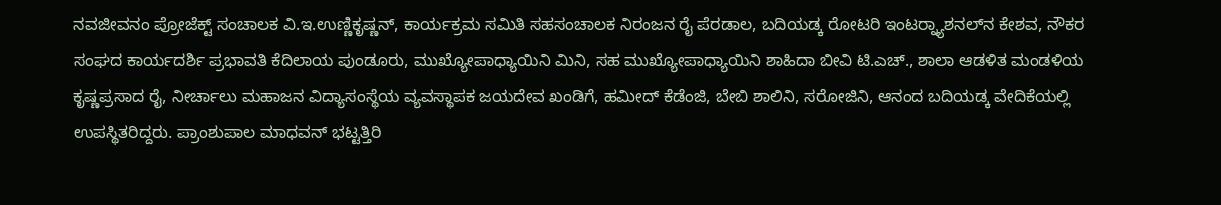ನವಜೀವನಂ ಪ್ರೋಜೆಕ್ಟ್ ಸಂಚಾಲಕ ವಿ.ಇ.ಉಣ್ಣಿಕೃಷ್ಣನ್, ಕಾರ್ಯಕ್ರಮ ಸಮಿತಿ ಸಹಸಂಚಾಲಕ ನಿರಂಜನ ರೈ ಪೆರಡಾಲ, ಬದಿಯಡ್ಕ ರೋಟರಿ ಇಂಟರ್‍ನ್ಯಾಶನಲ್‍ನ ಕೇಶವ, ನೌಕರ ಸಂಘದ ಕಾರ್ಯದರ್ಶಿ ಪ್ರಭಾವತಿ ಕೆದಿಲಾಯ ಪುಂಡೂರು, ಮುಖ್ಯೋಪಾಧ್ಯಾಯಿನಿ ಮಿನಿ, ಸಹ ಮುಖ್ಯೋಪಾಧ್ಯಾಯಿನಿ ಶಾಹಿದಾ ಬೀವಿ ಟಿ.ಎಚ್., ಶಾಲಾ ಆಡಳಿತ ಮಂಡಳಿಯ ಕೃಷ್ಣಪ್ರಸಾದ ರೈ, ನೀರ್ಚಾಲು ಮಹಾಜನ ವಿದ್ಯಾಸಂಸ್ಥೆಯ ವ್ಯವಸ್ಥಾಪಕ ಜಯದೇವ ಖಂಡಿಗೆ, ಹಮೀದ್ ಕೆಡೆಂಜಿ, ಬೇಬಿ ಶಾಲಿನಿ, ಸರೋಜಿನಿ, ಆನಂದ ಬದಿಯಡ್ಕ ವೇದಿಕೆಯಲ್ಲಿ ಉಪಸ್ಥಿತರಿದ್ದರು. ಪ್ರಾಂಶುಪಾಲ ಮಾಧವನ್ ಭಟ್ಟತ್ತಿರಿ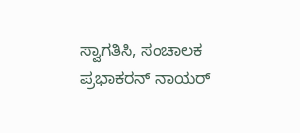ಸ್ವಾಗತಿಸಿ, ಸಂಚಾಲಕ ಪ್ರಭಾಕರನ್ ನಾಯರ್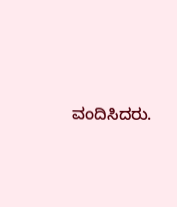ವಂದಿಸಿದರು.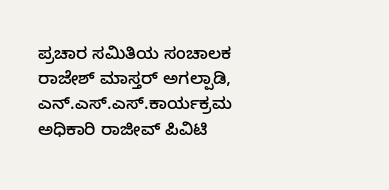ಪ್ರಚಾರ ಸಮಿತಿಯ ಸಂಚಾಲಕ ರಾಜೇಶ್ ಮಾಸ್ತರ್ ಅಗಲ್ಪಾಡಿ, ಎನ್.ಎಸ್.ಎಸ್.ಕಾರ್ಯಕ್ರಮ ಅಧಿಕಾರಿ ರಾಜೀವ್ ಪಿವಿಟಿ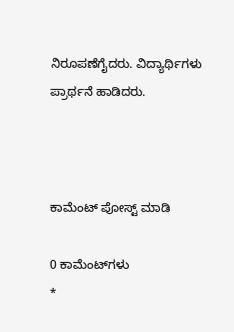ನಿರೂಪಣೆಗೈದರು. ವಿದ್ಯಾರ್ಥಿಗಳು ಪ್ರಾರ್ಥನೆ ಹಾಡಿದರು.



ಕಾಮೆಂಟ್‌‌ ಪೋಸ್ಟ್‌ ಮಾಡಿ

0 ಕಾಮೆಂಟ್‌ಗಳು
*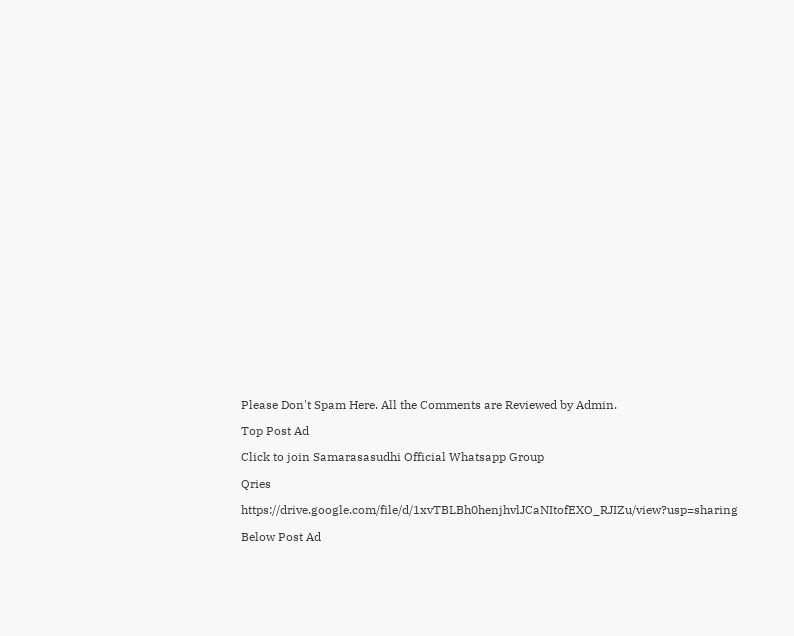Please Don't Spam Here. All the Comments are Reviewed by Admin.

Top Post Ad

Click to join Samarasasudhi Official Whatsapp Group

Qries

https://drive.google.com/file/d/1xvTBLBh0henjhvlJCaNItofEXO_RJIZu/view?usp=sharing

Below Post Ad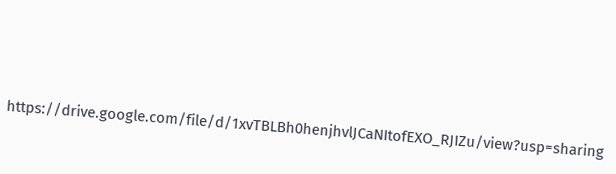https://drive.google.com/file/d/1xvTBLBh0henjhvlJCaNItofEXO_RJIZu/view?usp=sharing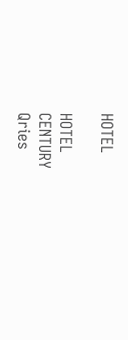HOTEL

HOTEL
CENTURY
Qries